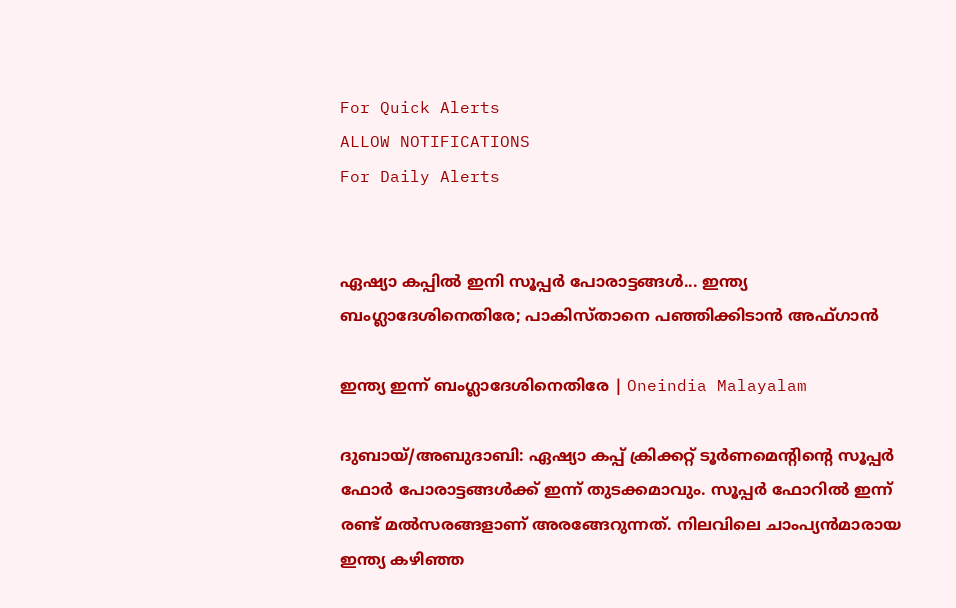For Quick Alerts
ALLOW NOTIFICATIONS
For Daily Alerts


ഏഷ്യാ കപ്പില്‍ ഇനി സൂപ്പര്‍ പോരാട്ടങ്ങള്‍... ഇന്ത്യ ബംഗ്ലാദേശിനെതിരേ; പാകിസ്താനെ പഞ്ഞിക്കിടാന്‍ അഫ്ഗാന്‍

ഇന്ത്യ ഇന്ന് ബംഗ്ലാദേശിനെതിരേ | Oneindia Malayalam

ദുബായ്/അബുദാബി: ഏഷ്യാ കപ്പ് ക്രിക്കറ്റ് ടൂര്‍ണമെന്റിന്റെ സൂപ്പര്‍ ഫോര്‍ പോരാട്ടങ്ങള്‍ക്ക് ഇന്ന് തുടക്കമാവും. സൂപ്പര്‍ ഫോറില്‍ ഇന്ന് രണ്ട് മല്‍സരങ്ങളാണ് അരങ്ങേറുന്നത്. നിലവിലെ ചാംപ്യന്‍മാരായ ഇന്ത്യ കഴിഞ്ഞ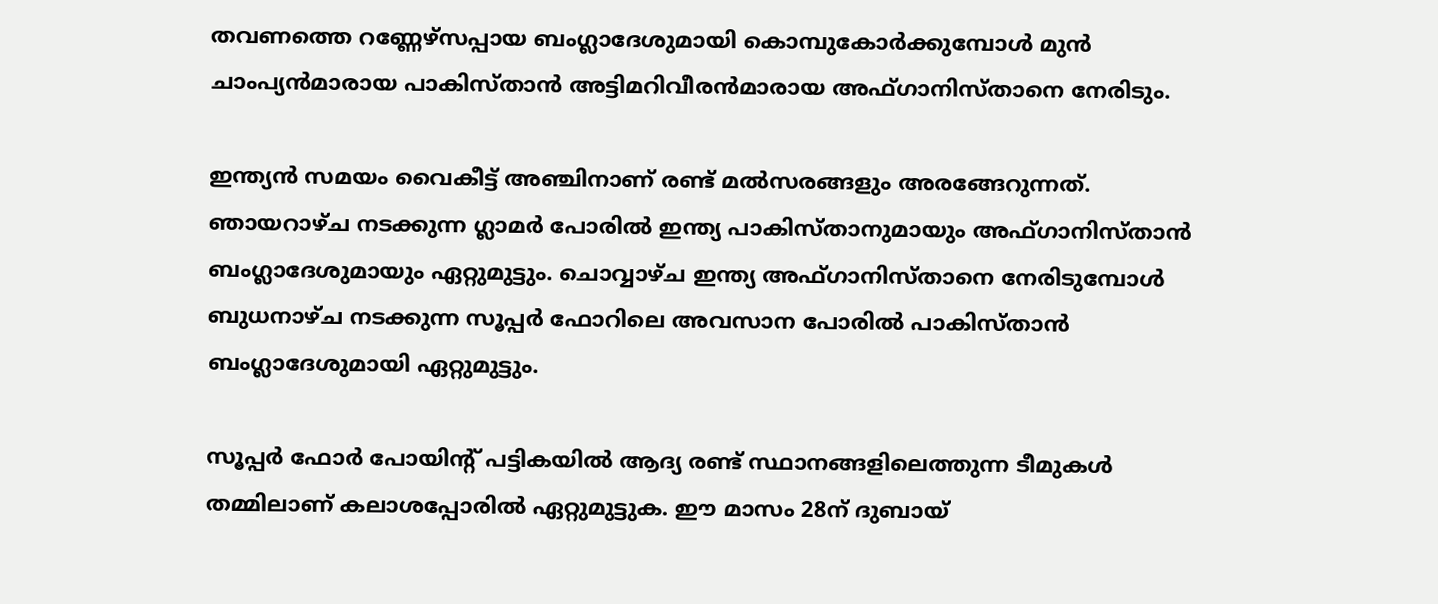തവണത്തെ റണ്ണേഴ്‌സപ്പായ ബംഗ്ലാദേശുമായി കൊമ്പുകോര്‍ക്കുമ്പോള്‍ മുന്‍ ചാംപ്യന്‍മാരായ പാകിസ്താന്‍ അട്ടിമറിവീരന്‍മാരായ അഫ്ഗാനിസ്താനെ നേരിടും.

ഇന്ത്യന്‍ സമയം വൈകീട്ട് അഞ്ചിനാണ് രണ്ട് മല്‍സരങ്ങളും അരങ്ങേറുന്നത്. ഞായറാഴ്ച നടക്കുന്ന ഗ്ലാമര്‍ പോരില്‍ ഇന്ത്യ പാകിസ്താനുമായും അഫ്ഗാനിസ്താന്‍ ബംഗ്ലാദേശുമായും ഏറ്റുമുട്ടും. ചൊവ്വാഴ്ച ഇന്ത്യ അഫ്ഗാനിസ്താനെ നേരിടുമ്പോള്‍ ബുധനാഴ്ച നടക്കുന്ന സൂപ്പര്‍ ഫോറിലെ അവസാന പോരില്‍ പാകിസ്താന്‍ ബംഗ്ലാദേശുമായി ഏറ്റുമുട്ടും.

സൂപ്പര്‍ ഫോര്‍ പോയിന്റ് പട്ടികയില്‍ ആദ്യ രണ്ട് സ്ഥാനങ്ങളിലെത്തുന്ന ടീമുകള്‍ തമ്മിലാണ് കലാശപ്പോരില്‍ ഏറ്റുമുട്ടുക. ഈ മാസം 28ന് ദുബായ്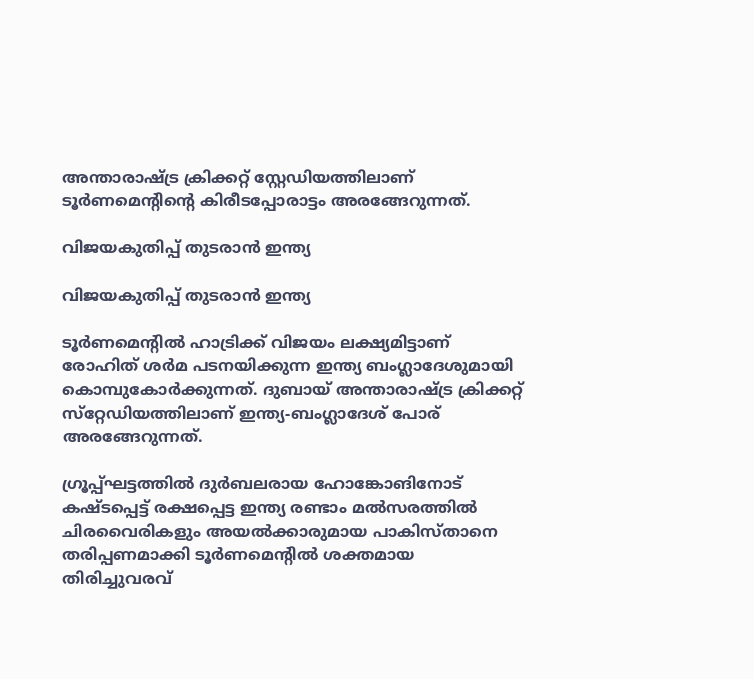അന്താരാഷ്ട്ര ക്രിക്കറ്റ് സ്റ്റേഡിയത്തിലാണ് ടൂര്‍ണമെന്റിന്റെ കിരീടപ്പോരാട്ടം അരങ്ങേറുന്നത്.

വിജയകുതിപ്പ് തുടരാന്‍ ഇന്ത്യ

വിജയകുതിപ്പ് തുടരാന്‍ ഇന്ത്യ

ടൂര്‍ണമെന്റില്‍ ഹാട്രിക്ക് വിജയം ലക്ഷ്യമിട്ടാണ് രോഹിത് ശര്‍മ പടനയിക്കുന്ന ഇന്ത്യ ബംഗ്ലാദേശുമായി കൊമ്പുകോര്‍ക്കുന്നത്. ദുബായ് അന്താരാഷ്ട്ര ക്രിക്കറ്റ് സ്‌റ്റേഡിയത്തിലാണ് ഇന്ത്യ-ബംഗ്ലാദേശ് പോര് അരങ്ങേറുന്നത്.

ഗ്രൂപ്പ്ഘട്ടത്തില്‍ ദുര്‍ബലരായ ഹോങ്കോങിനോട് കഷ്ടപ്പെട്ട് രക്ഷപ്പെട്ട ഇന്ത്യ രണ്ടാം മല്‍സരത്തില്‍ ചിരവൈരികളും അയല്‍ക്കാരുമായ പാകിസ്താനെ തരിപ്പണമാക്കി ടൂര്‍ണമെന്റില്‍ ശക്തമായ തിരിച്ചുവരവ്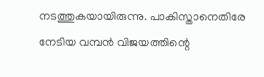നടത്തുകയായിരുന്നു. പാകിസ്താനെതിരേ നേടിയ വമ്പന്‍ വിജയത്തിന്റെ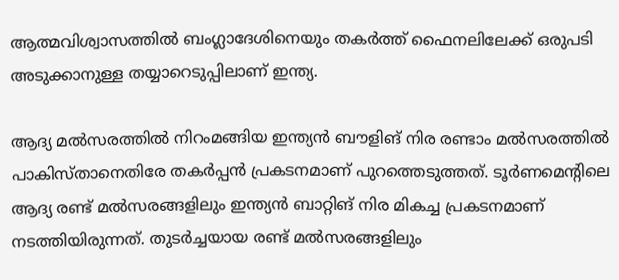ആത്മവിശ്വാസത്തില്‍ ബംഗ്ലാദേശിനെയും തകര്‍ത്ത് ഫൈനലിലേക്ക് ഒരുപടി അടുക്കാനുള്ള തയ്യാറെടുപ്പിലാണ് ഇന്ത്യ.

ആദ്യ മല്‍സരത്തില്‍ നിറംമങ്ങിയ ഇന്ത്യന്‍ ബൗളിങ് നിര രണ്ടാം മല്‍സരത്തില്‍ പാകിസ്താനെതിരേ തകര്‍പ്പന്‍ പ്രകടനമാണ് പുറത്തെടുത്തത്. ടൂര്‍ണമെന്റിലെ ആദ്യ രണ്ട് മല്‍സരങ്ങളിലും ഇന്ത്യന്‍ ബാറ്റിങ് നിര മികച്ച പ്രകടനമാണ് നടത്തിയിരുന്നത്. തുടര്‍ച്ചയായ രണ്ട് മല്‍സരങ്ങളിലും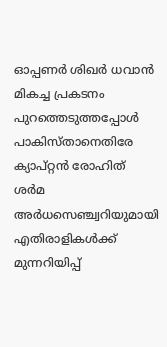ഓപ്പണര്‍ ശിഖര്‍ ധവാന്‍ മികച്ച പ്രകടനം പുറത്തെടുത്തപ്പോള്‍ പാകിസ്താനെതിരേ ക്യാപ്റ്റന്‍ രോഹിത് ശര്‍മ അര്‍ധസെഞ്ച്വറിയുമായി എതിരാളികള്‍ക്ക് മുന്നറിയിപ്പ്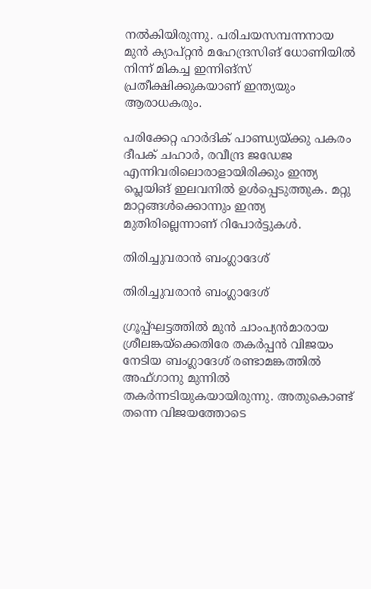നല്‍കിയിരുന്നു. പരിചയസമ്പന്നനായ മുന്‍ ക്യാപ്റ്റന്‍ മഹേന്ദ്രസിങ് ധോണിയില്‍ നിന്ന് മികച്ച ഇന്നിങ്‌സ് പ്രതീക്ഷിക്കുകയാണ് ഇന്ത്യയും ആരാധകരും.

പരിക്കേറ്റ ഹാര്‍ദിക് പാണ്ഡ്യയ്ക്കു പകരം ദീപക് ചഹാര്‍, രവീന്ദ്ര ജഡേജ എന്നിവരിലൊരാളായിരിക്കും ഇന്ത്യ പ്ലെയിങ് ഇലവനില്‍ ഉള്‍പ്പെടുത്തുക. മറ്റു മാറ്റങ്ങള്‍ക്കൊന്നും ഇന്ത്യ മുതിരില്ലെന്നാണ് റിപോര്‍ട്ടുകള്‍.

തിരിച്ചുവരാന്‍ ബംഗ്ലാദേശ്

തിരിച്ചുവരാന്‍ ബംഗ്ലാദേശ്

ഗ്രൂപ്പ്ഘട്ടത്തില്‍ മുന്‍ ചാംപ്യന്‍മാരായ ശ്രീലങ്കയ്‌ക്കെതിരേ തകര്‍പ്പന്‍ വിജയം നേടിയ ബംഗ്ലാദേശ് രണ്ടാമങ്കത്തില്‍ അഫ്ഗാനു മുന്നില്‍ തകര്‍ന്നടിയുകയായിരുന്നു. അതുകൊണ്ട് തന്നെ വിജയത്തോടെ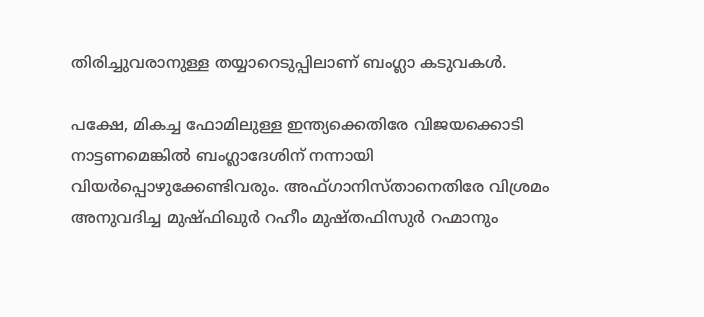തിരിച്ചുവരാനുള്ള തയ്യാറെടുപ്പിലാണ് ബംഗ്ലാ കടുവകള്‍.

പക്ഷേ, മികച്ച ഫോമിലുള്ള ഇന്ത്യക്കെതിരേ വിജയക്കൊടി നാട്ടണമെങ്കില്‍ ബംഗ്ലാദേശിന് നന്നായി വിയര്‍പ്പൊഴുക്കേണ്ടിവരും. അഫ്ഗാനിസ്താനെതിരേ വിശ്രമം അനുവദിച്ച മുഷ്ഫിഖുര്‍ റഹീം മുഷ്തഫിസുര്‍ റഹ്മാനും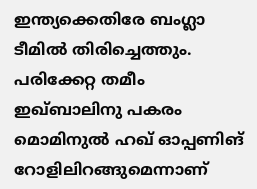ഇന്ത്യക്കെതിരേ ബംഗ്ലാ ടീമില്‍ തിരിച്ചെത്തും. പരിക്കേറ്റ തമീം ഇഖ്ബാലിനു പകരം മൊമിനുല്‍ ഹഖ് ഓപ്പണിങ് റോളിലിറങ്ങുമെന്നാണ്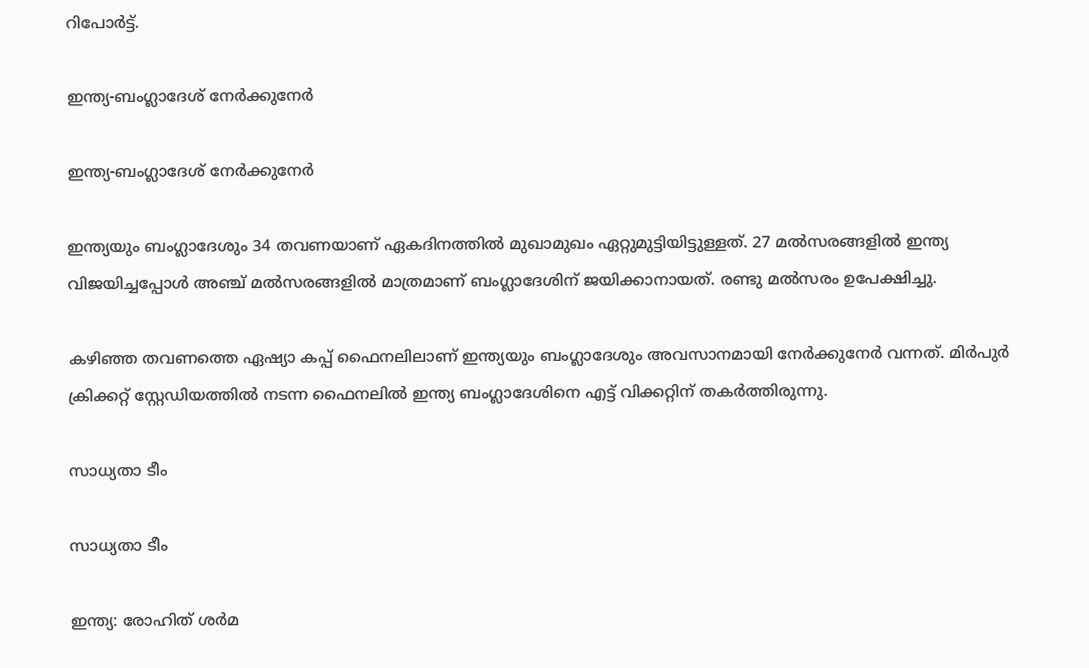റിപോര്‍ട്ട്.

ഇന്ത്യ-ബംഗ്ലാദേശ് നേര്‍ക്കുനേര്‍

ഇന്ത്യ-ബംഗ്ലാദേശ് നേര്‍ക്കുനേര്‍

ഇന്ത്യയും ബംഗ്ലാദേശും 34 തവണയാണ് ഏകദിനത്തില്‍ മുഖാമുഖം ഏറ്റുമുട്ടിയിട്ടുള്ളത്. 27 മല്‍സരങ്ങളില്‍ ഇന്ത്യ വിജയിച്ചപ്പോള്‍ അഞ്ച് മല്‍സരങ്ങളില്‍ മാത്രമാണ് ബംഗ്ലാദേശിന് ജയിക്കാനായത്. രണ്ടു മല്‍സരം ഉപേക്ഷിച്ചു.

കഴിഞ്ഞ തവണത്തെ ഏഷ്യാ കപ്പ് ഫൈനലിലാണ് ഇന്ത്യയും ബംഗ്ലാദേശും അവസാനമായി നേര്‍ക്കുനേര്‍ വന്നത്. മിര്‍പുര്‍ ക്രിക്കറ്റ് സ്റ്റേഡിയത്തില്‍ നടന്ന ഫൈനലില്‍ ഇന്ത്യ ബംഗ്ലാദേശിനെ എട്ട് വിക്കറ്റിന് തകര്‍ത്തിരുന്നു.

സാധ്യതാ ടീം

സാധ്യതാ ടീം

ഇന്ത്യ: രോഹിത് ശര്‍മ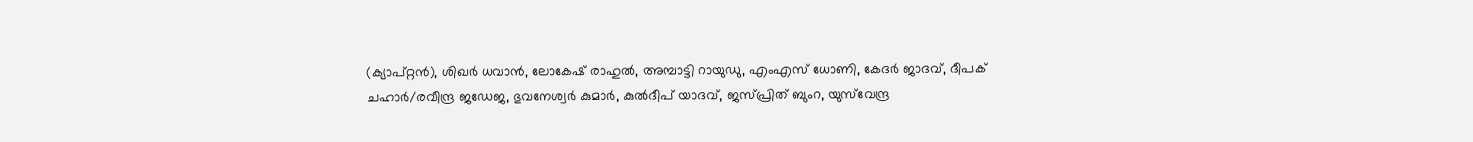(ക്യാപ്റ്റന്‍), ശിഖര്‍ ധവാന്‍, ലോകേഷ് രാഹുല്‍, അമ്പാട്ടി റായുഡു, എംഎസ് ധോണി, കേദര്‍ ജാദവ്, ദീപക് ചഹാര്‍/രവീന്ദ്ര ജഡേജ, ഭുവനേശ്വര്‍ കുമാര്‍, കുല്‍ദീപ് യാദവ്, ജസ്പ്രിത് ബുംറ, യുസ്‌വേന്ദ്ര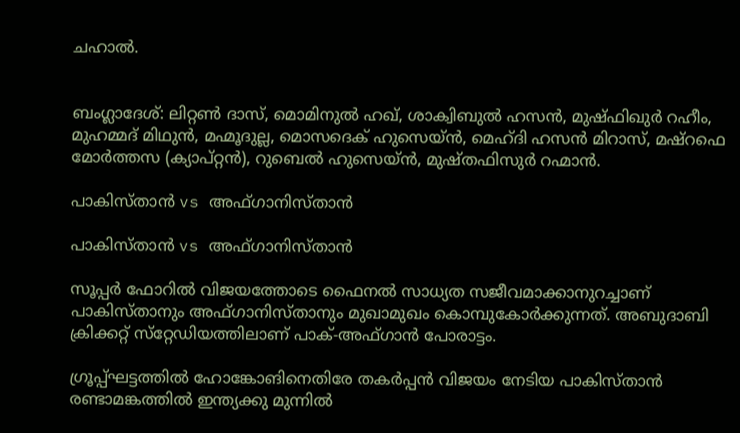ചഹാല്‍.


ബംഗ്ലാദേശ്: ലിറ്റണ്‍ ദാസ്, മൊമിനുല്‍ ഹഖ്, ശാക്വിബുല്‍ ഹസന്‍, മുഷ്ഫിഖുര്‍ റഹീം, മുഹമ്മദ് മിഥുന്‍, മഹ്മൂദുല്ല, മൊസദെക് ഹുസെയ്ന്‍, മെഹ്ദി ഹസന്‍ മിറാസ്, മഷ്‌റഫെ മോര്‍ത്തസ (ക്യാപ്റ്റന്‍), റുബെല്‍ ഹുസെയ്ന്‍, മുഷ്തഫിസുര്‍ റഹ്മാന്‍.

പാകിസ്താന്‍ vs അഫ്ഗാനിസ്താന്‍

പാകിസ്താന്‍ vs അഫ്ഗാനിസ്താന്‍

സൂപ്പര്‍ ഫോറില്‍ വിജയത്തോടെ ഫൈനല്‍ സാധ്യത സജീവമാക്കാനുറച്ചാണ് പാകിസ്താനും അഫ്ഗാനിസ്താനും മുഖാമുഖം കൊമ്പുകോര്‍ക്കുന്നത്. അബുദാബി ക്രിക്കറ്റ് സ്‌റ്റേഡിയത്തിലാണ് പാക്-അഫ്ഗാന്‍ പോരാട്ടം.

ഗ്രൂപ്പ്ഘട്ടത്തില്‍ ഹോങ്കോങിനെതിരേ തകര്‍പ്പന്‍ വിജയം നേടിയ പാകിസ്താന്‍ രണ്ടാമങ്കത്തില്‍ ഇന്ത്യക്കു മുന്നില്‍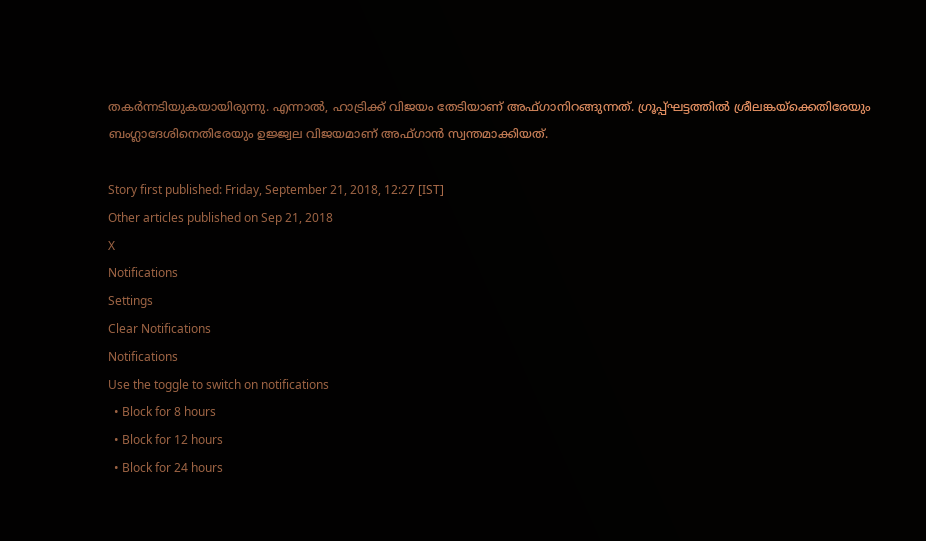തകര്‍ന്നടിയുകയായിരുന്നു. എന്നാല്‍, ഹാട്രിക്ക് വിജയം തേടിയാണ് അഫ്ഗാനിറങ്ങുന്നത്. ഗ്രൂപ്പ്ഘട്ടത്തില്‍ ശ്രീലങ്കയ്‌ക്കെതിരേയും ബംഗ്ലാദേശിനെതിരേയും ഉജ്ജ്വല വിജയമാണ് അഫ്ഗാന്‍ സ്വന്തമാക്കിയത്.

Story first published: Friday, September 21, 2018, 12:27 [IST]
Other articles published on Sep 21, 2018
X
Notifications
Settings
Clear Notifications
Notifications
Use the toggle to switch on notifications
  • Block for 8 hours
  • Block for 12 hours
  • Block for 24 hours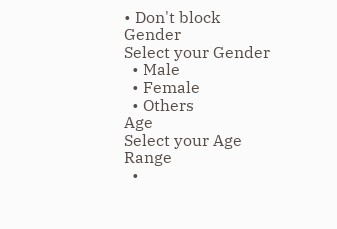• Don't block
Gender
Select your Gender
  • Male
  • Female
  • Others
Age
Select your Age Range
  •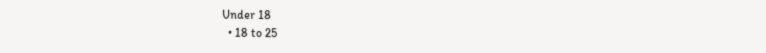Under 18
  • 18 to 25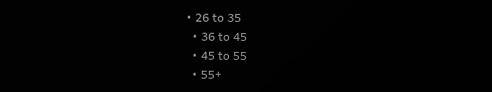• 26 to 35
  • 36 to 45
  • 45 to 55
  • 55+